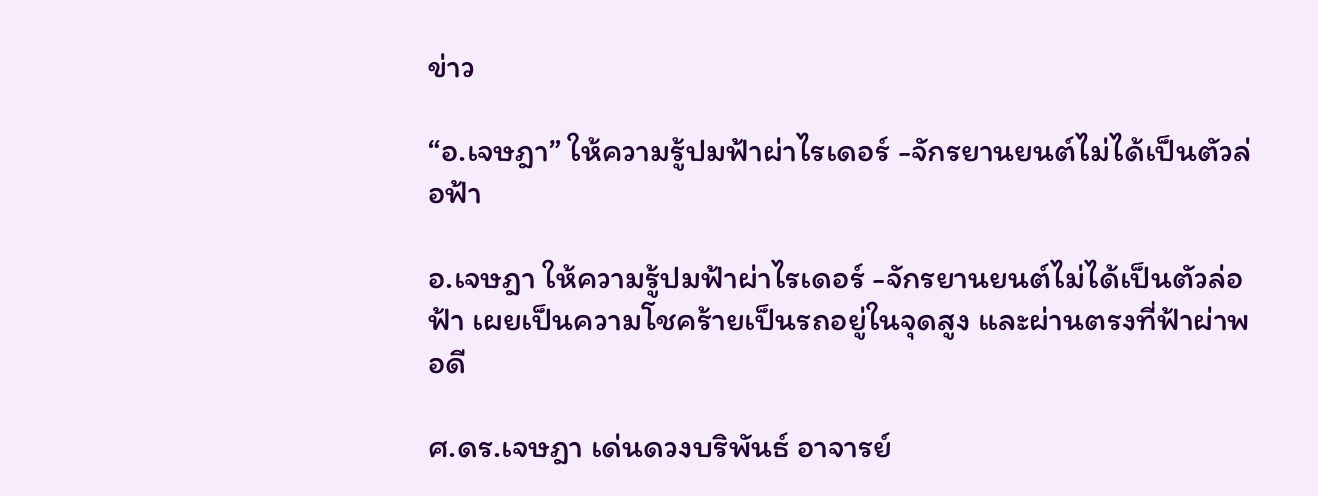ข่าว

“อ.เจษฎา” ให้ความรู้ปมฟ้าผ่าไรเดอร์ -จักรยานยนต์ไม่ได้เป็นตัวล่อฟ้า

อ.เจษฎา ให้ความรู้ปมฟ้าผ่าไรเดอร์ -จักรยานยนต์ไม่ได้เป็นตัวล่อฟ้า เผยเป็นความโชคร้ายเป็นรถอยู่ในจุดสูง และผ่านตรงที่ฟ้าผ่าพอดี

ศ.ดร.เจษฎา เด่นดวงบริพันธ์ อาจารย์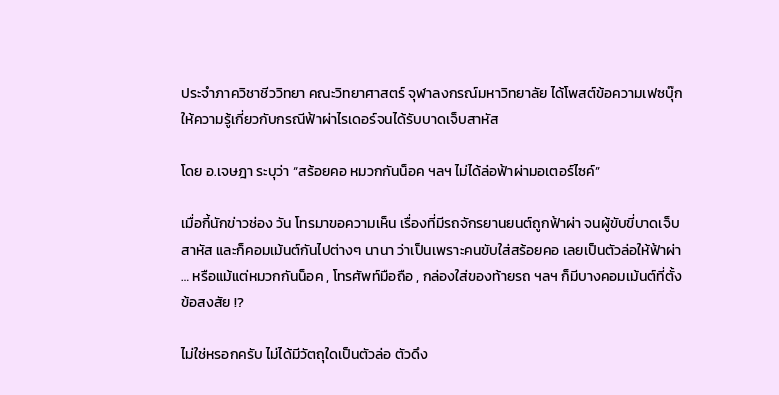ประจำภาควิชาชีววิทยา คณะวิทยาศาสตร์ จุฬาลงกรณ์มหาวิทยาลัย ได้โพสต์ข้อความเฟซบุ๊กให้ความรู้เกี่ยวกับกรณีฟ้าผ่าไรเดอร์จนได้รับบาดเจ็บสาหัส

โดย อ.เจษฎา ระบุว่า “สร้อยคอ หมวกกันน็อค ฯลฯ ไม่ได้ล่อฟ้าผ่ามอเตอร์ไซค์”

เมื่อกี้นักข่าวช่อง วัน โทรมาขอความเห็น เรื่องที่มีรถจักรยานยนต์ถูกฟ้าผ่า จนผู้ขับขี่บาดเจ็บสาหัส และก็คอมเม้นต์กันไปต่างๆ นานา ว่าเป็นเพราะคนขับใส่สร้อยคอ เลยเป็นตัวล่อให้ฟ้าผ่า … หรือแม้แต่หมวกกันน็อค , โทรศัพท์มือถือ , กล่องใส่ของท้ายรถ ฯลฯ ก็มีบางคอมเม้นต์ที่ตั้งข้อสงสัย !?

ไม่ใช่หรอกครับ ไม่ได้มีวัตถุใดเป็นตัวล่อ ตัวดึง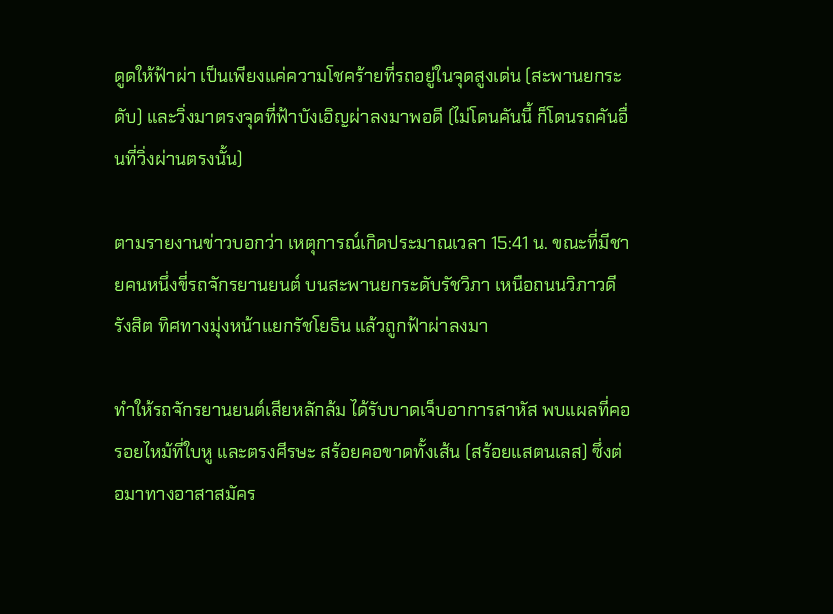ดูดให้ฟ้าผ่า เป็นเพียงแค่ความโชคร้ายที่รถอยู่ในจุดสูงเด่น (สะพานยกระดับ) และวิ่งมาตรงจุดที่ฟ้าบังเอิญผ่าลงมาพอดี (ไม่โดนคันนี้ ก็โดนรถคันอื่นที่วิ่งผ่านตรงนั้น)

ตามรายงานข่าวบอกว่า เหตุการณ์เกิดประมาณเวลา 15:41 น. ขณะที่มีชายคนหนึ่งขี่รถจักรยานยนต์ บนสะพานยกระดับรัชวิภา เหนือถนนวิภาวดีรังสิต ทิศทางมุ่งหน้าแยกรัชโยธิน แล้วถูกฟ้าผ่าลงมา

ทำให้รถจักรยานยนต์เสียหลักล้ม ได้รับบาดเจ็บอาการสาหัส พบแผลที่คอ รอยไหม้ที่ใบหู และตรงศีรษะ สร้อยคอขาดทั้งเส้น (สร้อยแสตนเลส) ซึ่งต่อมาทางอาสาสมัคร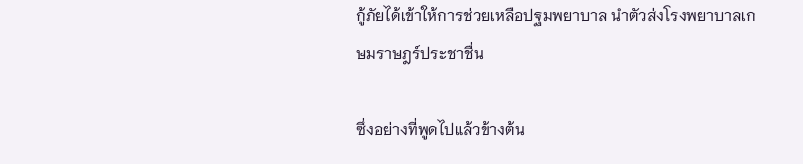กู้ภัยได้เข้าให้การช่วยเหลือปฐมพยาบาล นำตัวส่งโรงพยาบาลเกษมราษฎร์ประชาชื่น

ซึ่งอย่างที่พูดไปแล้วข้างต้น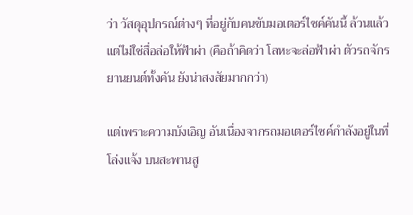ว่า วัสดุอุปกรณ์ต่างๆ ที่อยู่กับคนขับมอเตอร์ไซค์คันนี้ ล้วนแล้วแต่ไม่ใช่สื่อล่อให้ฟ้าผ่า (คือถ้าคิดว่า โลหะจะล่อฟ้าผ่า ตัวรถจักรยานยนต์ทั้งคัน ยังน่าสงสัยมากกว่า)

แต่เพราะความบังเอิญ อันเนื่องจากรถมอเตอร์ไซค์กำลังอยู่ในที่โล่งแจ้ง บนสะพานสู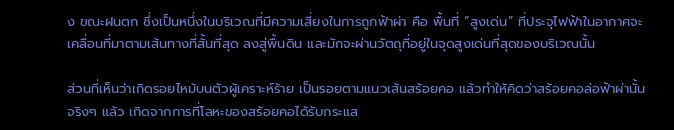ง ขณะฝนตก ซึ่งเป็นหนึ่งในบริเวณที่มีความเสี่ยงในการถูกฟ้าผ่า คือ พื้นที่ “สูงเด่น” ที่ประจุไฟฟ้าในอากาศจะเคลื่อนที่มาตามเส้นทางที่สั้นที่สุด ลงสู่พื้นดิน และมักจะผ่านวัตถุที่อยู่ในจุดสูงเด่นที่สุดของบริเวณนั้น

ส่วนที่เห็นว่าเกิดรอยไหม้บนตัวผู้เคราะห์ร้าย เป็นรอยตามแนวเส้นสร้อยคอ แล้วทำให้คิดว่าสร้อยคอล่อฟ้าผ่านั้น จริงๆ แล้ว เกิดจากการที่โลหะของสร้อยคอได้รับกระแส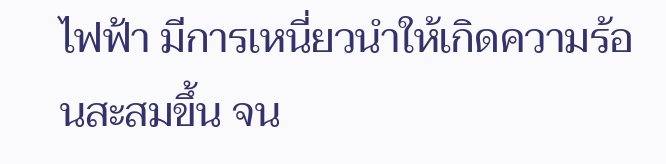ไฟฟ้า มีการเหนี่ยวนำให้เกิดความร้อนสะสมขึ้น จน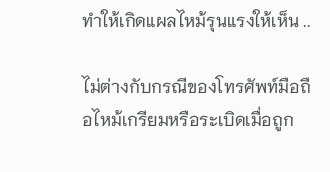ทำให้เกิดแผลไหม้รุนแรงให้เห็น ..

ไม่ต่างกับกรณีของโทรศัพท์มือถือไหม้เกรียมหรือระเบิดเมื่อถูก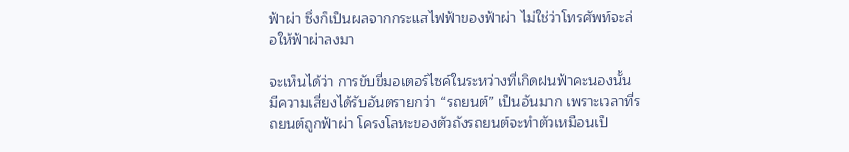ฟ้าผ่า ซึ่งก็เป็นผลจากกระแสไฟฟ้าของฟ้าผ่า ไม่ใช่ว่าโทรศัพท์จะล่อให้ฟ้าผ่าลงมา

จะเห็นได้ว่า การขับขี่มอเตอร์ไซค์ในระหว่างที่เกิดฝนฟ้าคะนองนั้น มีความเสี่ยงได้รับอันตรายกว่า “รถยนต์” เป็นอันมาก เพราะเวลาที่รถยนต์ถูกฟ้าผ่า โครงโลหะของตัวถังรถยนต์จะทำตัวเหมือนเป็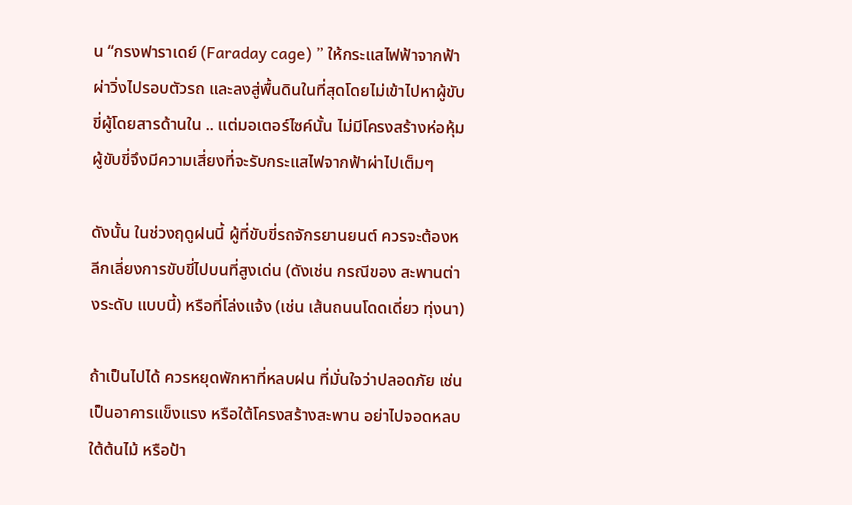น “กรงฟาราเดย์ (Faraday cage) ” ให้กระแสไฟฟ้าจากฟ้าผ่าวิ่งไปรอบตัวรถ และลงสู่พื้นดินในที่สุดโดยไม่เข้าไปหาผู้ขับขี่ผู้โดยสารด้านใน .. แต่มอเตอร์ไซค์นั้น ไม่มีโครงสร้างห่อหุ้ม ผู้ขับขี่จึงมีความเสี่ยงที่จะรับกระแสไฟจากฟ้าผ่าไปเต็มๆ

ดังนั้น ในช่วงฤดูฝนนี้ ผู้ที่ขับขี่รถจักรยานยนต์ ควรจะต้องหลีกเลี่ยงการขับขี่ไปบนที่สูงเด่น (ดังเช่น กรณีของ สะพานต่างระดับ แบบนี้) หรือที่โล่งแจ้ง (เช่น เส้นถนนโดดเดี่ยว ทุ่งนา)

ถ้าเป็นไปได้ ควรหยุดพักหาที่หลบฝน ที่มั่นใจว่าปลอดภัย เช่น เป็นอาคารแข็งแรง หรือใต้โครงสร้างสะพาน อย่าไปจอดหลบใต้ต้นไม้ หรือป้า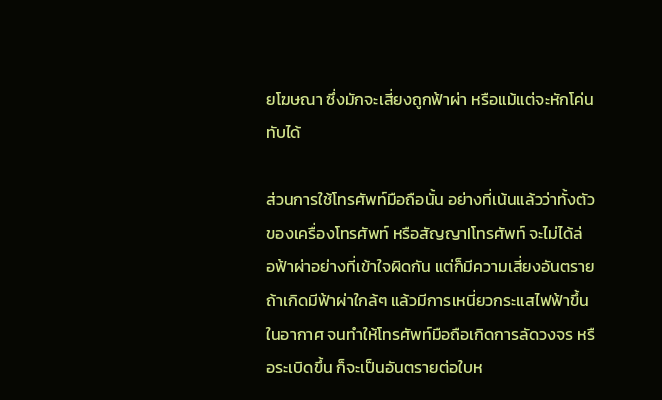ยโฆษณา ซึ่งมักจะเสี่ยงถูกฟ้าผ่า หรือแม้แต่จะหักโค่นทับได้

ส่วนการใช้โทรศัพท์มือถือนั้น อย่างที่เน้นแล้วว่าทั้งตัวของเครื่องโทรศัพท์ หรือสัญญาIโทรศัพท์ จะไม่ได้ล่อฟ้าผ่าอย่างที่เข้าใจผิดกัน แต่ก็มีความเสี่ยงอันตรายถ้าเกิดมีฟ้าผ่าใกล้ๆ แล้วมีการเหนี่ยวกระแสไฟฟ้าขึ้นในอากาศ จนทำให้โทรศัพท์มือถือเกิดการลัดวงจร หรือระเบิดขึ้น ก็จะเป็นอันตรายต่อใบห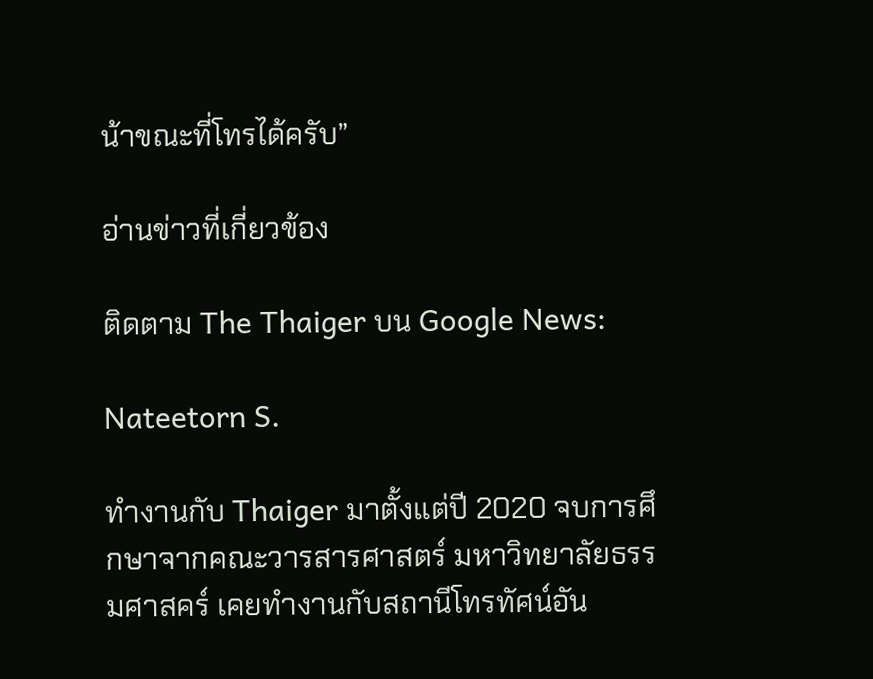น้าขณะที่โทรได้ครับ”

อ่านข่าวที่เกี่ยวข้อง

ติดตาม The Thaiger บน Google News:

Nateetorn S.

ทำงานกับ Thaiger มาตั้งแต่ปี 2020 จบการศึกษาจากคณะวารสารศาสตร์ มหาวิทยาลัยธรรมศาสคร์ เคยทำงานกับสถานีโทรทัศน์อัน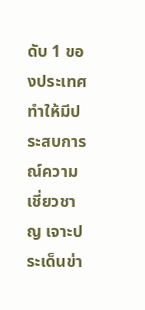ดับ 1 ของประเทศ ทำให้มีประสบการณ์ความเชี่ยวชาญ เจาะประเด็นข่า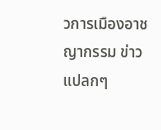วการเมืองอาชญากรรม ข่าวแปลกๆ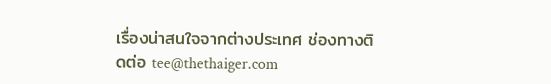เรื่องน่าสนใจจากต่างประเทศ ช่องทางติดต่อ tee@thethaiger.com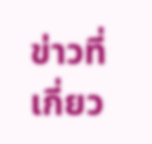ข่าวที่เกี่ยว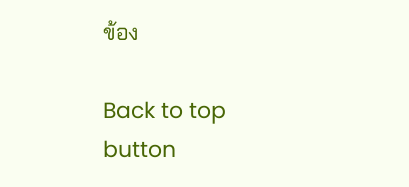ข้อง

Back to top button